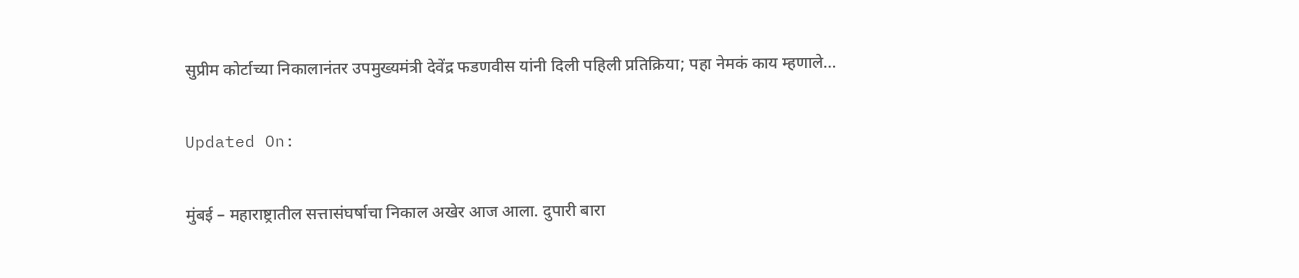सुप्रीम कोर्टाच्या निकालानंतर उपमुख्यमंत्री देवेंद्र फडणवीस यांनी दिली पहिली प्रतिक्रिया; पहा नेमकं काय म्हणाले…

Updated On:

मुंबई – महाराष्ट्रातील सत्तासंघर्षाचा निकाल अखेर आज आला. दुपारी बारा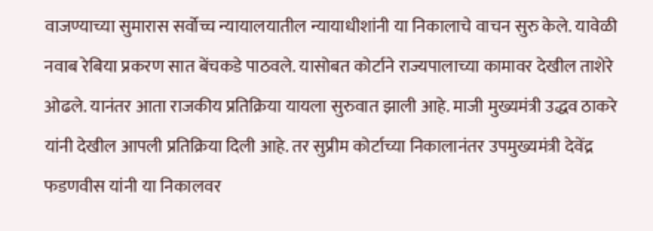वाजण्याच्या सुमारास सर्वोच्च न्यायालयातील न्यायाधीशांनी या निकालाचे वाचन सुरु केले. यावेळी नवाब रेबिया प्रकरण सात बेंचकडे पाठवले. यासोबत कोर्टाने राज्यपालाच्या कामावर देखील ताशेरे ओढले. यानंतर आता राजकीय प्रतिक्रिया यायला सुरुवात झाली आहे. माजी मुख्यमंत्री उद्धव ठाकरे यांनी देखील आपली प्रतिक्रिया दिली आहे. तर सुप्रीम कोर्टाच्या निकालानंतर उपमुख्यमंत्री देवेंद्र फडणवीस यांनी या निकालवर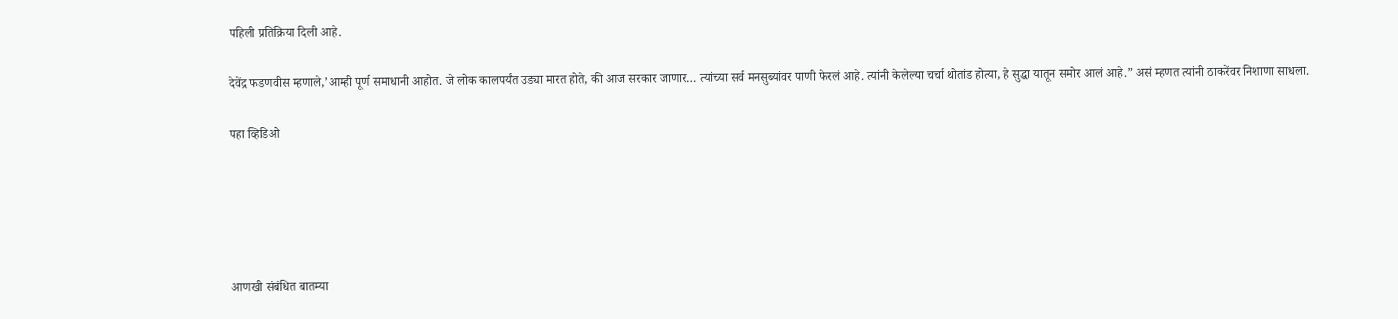पहिली प्रतिक्रिया दिली आहे.

देवेंद्र फडणवीस म्हणाले,’आम्ही पूर्ण समाधानी आहोत. जे लोक कालपर्यंत उड्या मारत होते, की आज सरकार जाणार… त्यांच्या सर्व मनसुब्यांवर पाणी फेरलं आहे. त्यांनी केलेल्या चर्चा थोतांड होत्या, हे सुद्धा यातून समोर आलं आहे.” असं म्हणत त्यांनी ठाकरेंवर निशाणा साधला.

पहा व्हिडिओ





आणखी संबंधित बातम्या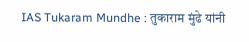IAS Tukaram Mundhe : तुकाराम मुंढे यांनी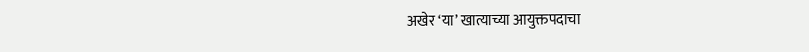अखेर ‘या’ खात्याच्या आयुक्तपदाचा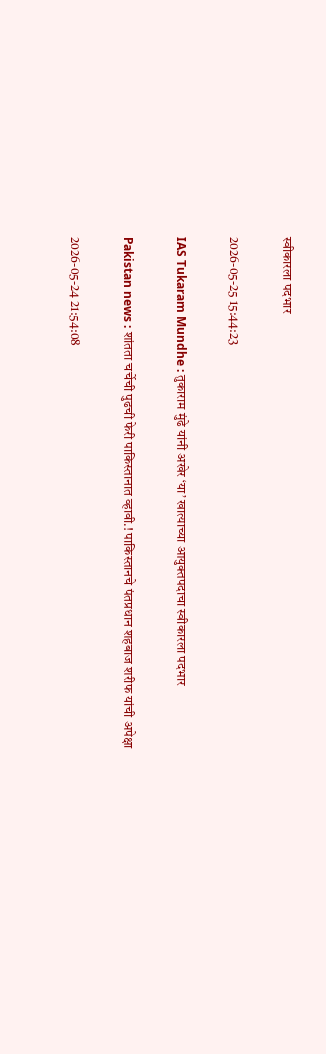स्वीकारला पदभार

2026-05-25 15:44:23

IAS Tukaram Mundhe : तुकाराम मुंढे यांनी अखेर ‘या’ खात्याच्या आयुक्तपदाचा स्वीकारला पदभार

Pakistan news : शांतता चर्चेची पुढची फेरी पाकिस्तानात व्हावी.! पाकिस्तानचे पंतप्रधान शहबाज शरीफ यांची अपेक्षा

2026-05-24 21:54:08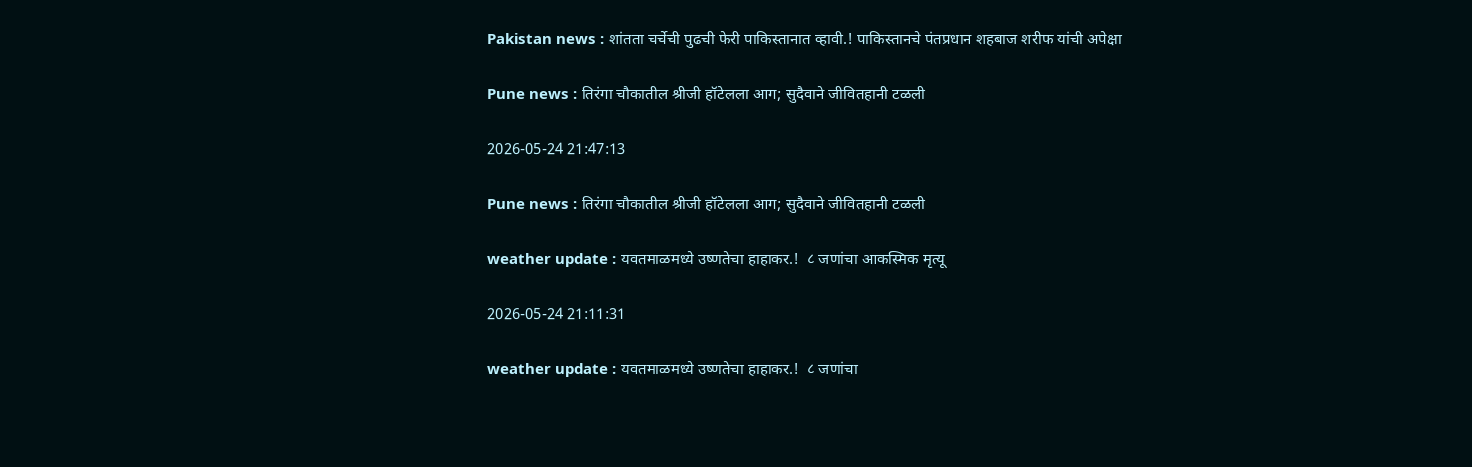Pakistan news : शांतता चर्चेची पुढची फेरी पाकिस्तानात व्हावी.! पाकिस्तानचे पंतप्रधान शहबाज शरीफ यांची अपेक्षा

Pune news : तिरंगा चौकातील श्रीजी हॉटेलला आग; सुदैवाने जीवितहानी टळली

2026-05-24 21:47:13

Pune news : तिरंगा चौकातील श्रीजी हॉटेलला आग; सुदैवाने जीवितहानी टळली

weather update : यवतमाळमध्‍ये उष्‍णतेचा हाहाकर.!  ८ जणांचा आकस्मिक मृत्‍यू

2026-05-24 21:11:31

weather update : यवतमाळमध्‍ये उष्‍णतेचा हाहाकर.!  ८ जणांचा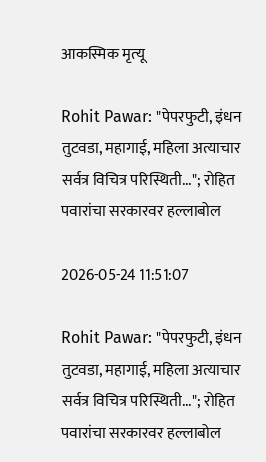आकस्मिक मृत्‍यू

Rohit Pawar: "पेपरफुटी, इंधन तुटवडा, महागाई, महिला अत्याचार सर्वत्र विचित्र परिस्थिती..."; रोहित पवारांचा सरकारवर हल्लाबोल

2026-05-24 11:51:07

Rohit Pawar: "पेपरफुटी, इंधन तुटवडा, महागाई, महिला अत्याचार सर्वत्र विचित्र परिस्थिती..."; रोहित पवारांचा सरकारवर हल्लाबोल